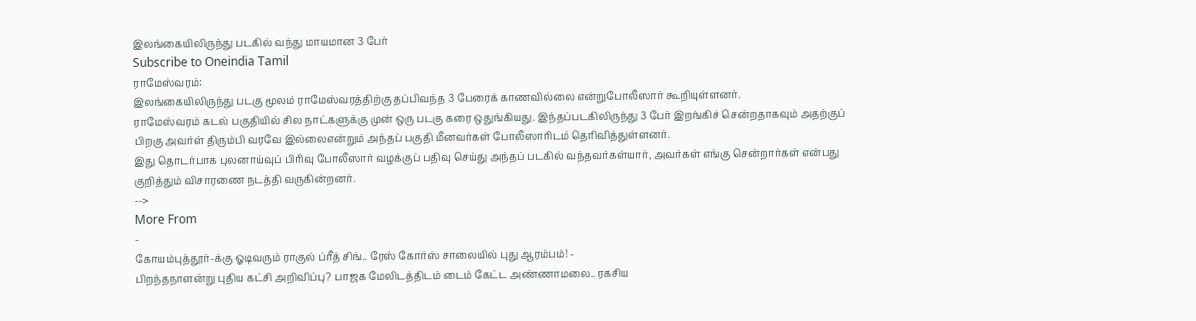இலங்கையிலிருந்து படகில் வந்து மாயமான 3 பேர்
Subscribe to Oneindia Tamil
ராமேஸ்வரம்:
இலங்கையிலிருந்து படகு மூலம் ராமேஸ்வரத்திற்கு தப்பிவந்த 3 பேரைக் காணவில்லை என்றுபோலீஸார் கூறியுள்ளனர்.
ராமேஸ்வரம் கடல் பகுதியில் சில நாட்களுக்கு முன் ஒரு படகு கரை ஒதுங்கியது. இந்தப்படகிலிருந்து 3 பேர் இறங்கிச் சென்றதாகவும் அதற்குப் பிறகு அவர்ள் திரும்பி வரவே இல்லைஎன்றும் அந்தப் பகுதி மீனவர்கள் போலீஸாரிடம் தெரிவித்துள்ளனர்.
இது தொடர்பாக புலனாய்வுப் பிரிவு போலீஸார் வழக்குப் பதிவு செய்து அந்தப் படகில் வந்தவர்கள்யார், அவர்கள் எங்கு சென்றார்கள் என்பது குறித்தும் விசாரணை நடத்தி வருகின்றனர்.
-->
More From
-
கோயம்புத்தூர்-க்கு ஓடிவரும் ராகுல் ப்ரீத் சிங்.. ரேஸ் கோர்ஸ் சாலையில் புது ஆரம்பம்! -
பிறந்தநாளன்று புதிய கட்சி அறிவிப்பு? பாஜக மேலிடத்திடம் டைம் கேட்ட அண்ணாமலை.. ரகசிய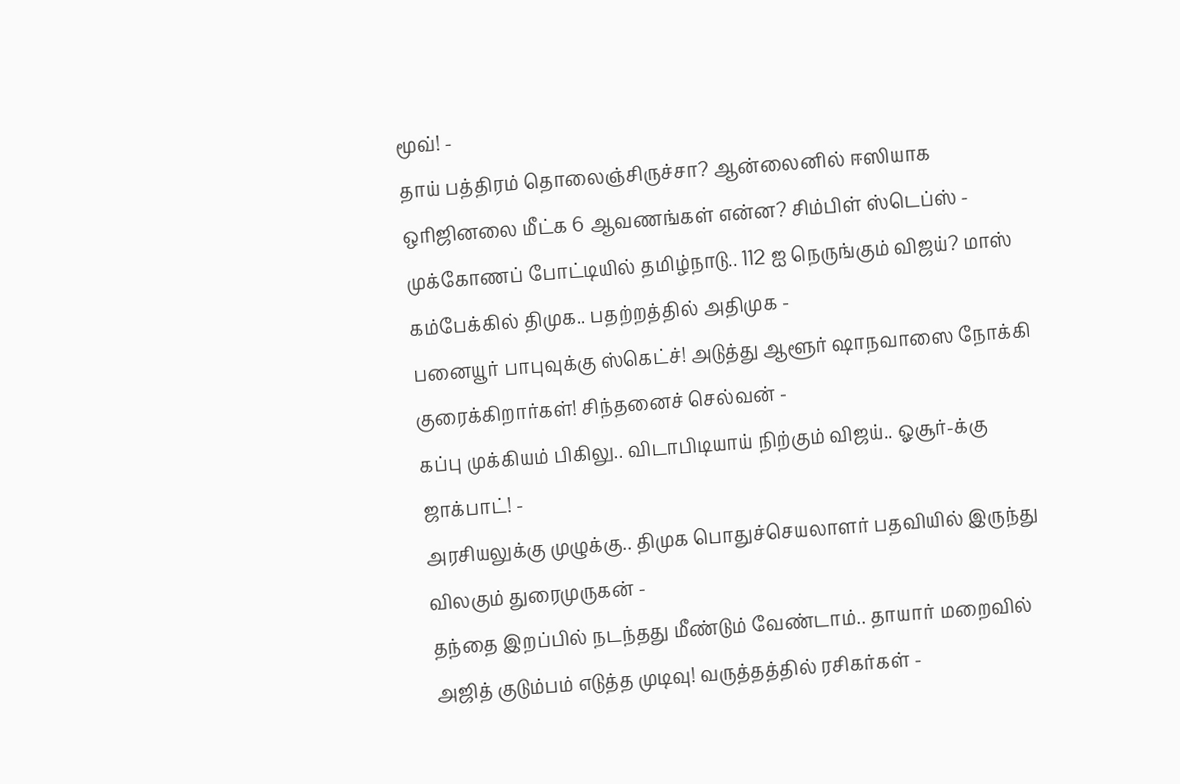மூவ்! -
தாய் பத்திரம் தொலைஞ்சிருச்சா? ஆன்லைனில் ஈஸியாக ஒரிஜினலை மீட்க 6 ஆவணங்கள் என்ன? சிம்பிள் ஸ்டெப்ஸ் -
முக்கோணப் போட்டியில் தமிழ்நாடு.. 112 ஐ நெருங்கும் விஜய்? மாஸ் கம்பேக்கில் திமுக.. பதற்றத்தில் அதிமுக -
பனையூர் பாபுவுக்கு ஸ்கெட்ச்! அடுத்து ஆளூர் ஷாநவாஸை நோக்கி குரைக்கிறார்கள்! சிந்தனைச் செல்வன் -
கப்பு முக்கியம் பிகிலு.. விடாபிடியாய் நிற்கும் விஜய்.. ஓசூர்-க்கு ஜாக்பாட்! -
அரசியலுக்கு முழுக்கு.. திமுக பொதுச்செயலாளர் பதவியில் இருந்து விலகும் துரைமுருகன் -
தந்தை இறப்பில் நடந்தது மீண்டும் வேண்டாம்.. தாயார் மறைவில் அஜித் குடும்பம் எடுத்த முடிவு! வருத்தத்தில் ரசிகர்கள் -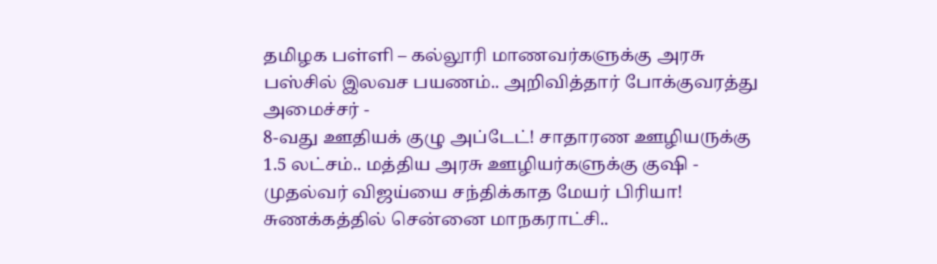தமிழக பள்ளி – கல்லூரி மாணவர்களுக்கு அரசு பஸ்சில் இலவச பயணம்.. அறிவித்தார் போக்குவரத்து அமைச்சர் -
8-வது ஊதியக் குழு அப்டேட்! சாதாரண ஊழியருக்கு 1.5 லட்சம்.. மத்திய அரசு ஊழியர்களுக்கு குஷி -
முதல்வர் விஜய்யை சந்திக்காத மேயர் பிரியா! சுணக்கத்தில் சென்னை மாநகராட்சி..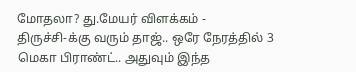மோதலா? து.மேயர் விளக்கம் -
திருச்சி-க்கு வரும் தாஜ்.. ஒரே நேரத்தில் 3 மெகா பிராண்ட்.. அதுவும் இந்த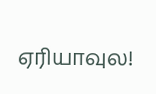ஏரியாவுல!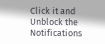Click it and Unblock the Notifications